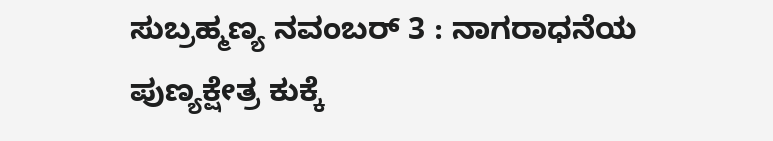ಸುಬ್ರಹ್ಮಣ್ಯ ನವಂಬರ್ 3 : ನಾಗರಾಧನೆಯ ಪುಣ್ಯಕ್ಷೇತ್ರ ಕುಕ್ಕೆ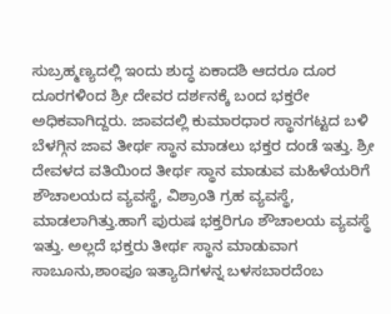ಸುಬ್ರಹ್ಮಣ್ಯದಲ್ಲಿ ಇಂದು ಶುದ್ಧ ಏಕಾದಶಿ ಆದರೂ ದೂರ ದೂರಗಳಿಂದ ಶ್ರೀ ದೇವರ ದರ್ಶನಕ್ಕೆ ಬಂದ ಭಕ್ತರೇ ಅಧಿಕವಾಗಿದ್ದರು. ಜಾವದಲ್ಲಿ ಕುಮಾರಧಾರ ಸ್ಥಾನಗಟ್ಟದ ಬಳಿ ಬೆಳಗ್ಗಿನ ಜಾವ ತೀರ್ಥ ಸ್ಥಾನ ಮಾಡಲು ಭಕ್ತರ ದಂಡೆ ಇತ್ತು. ಶ್ರೀ ದೇವಳದ ವತಿಯಿಂದ ತೀರ್ಥ ಸ್ಥಾನ ಮಾಡುವ ಮಹಿಳೆಯರಿಗೆ ಶೌಚಾಲಯದ ವ್ಯವಸ್ಥೆ, ವಿಶ್ರಾಂತಿ ಗ್ರಹ ವ್ಯವಸ್ಥೆ, ಮಾಡಲಾಗಿತ್ತು.ಹಾಗೆ ಪುರುಷ ಭಕ್ತರಿಗೂ ಶೌಚಾಲಯ ವ್ಯವಸ್ಥೆ ಇತ್ತು. ಅಲ್ಲದೆ ಭಕ್ತರು ತೀರ್ಥ ಸ್ಥಾನ ಮಾಡುವಾಗ ಸಾಬೂನು,ಶಾಂಪೂ ಇತ್ಯಾದಿಗಳನ್ನ ಬಳಸಬಾರದೆಂಬ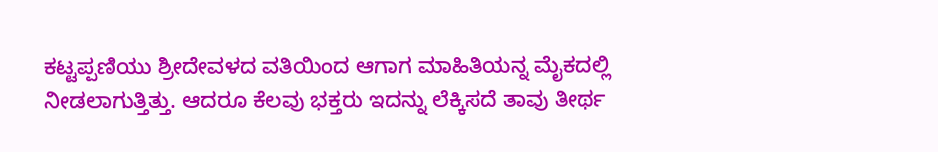ಕಟ್ಟಪ್ಪಣಿಯು ಶ್ರೀದೇವಳದ ವತಿಯಿಂದ ಆಗಾಗ ಮಾಹಿತಿಯನ್ನ ಮೈಕದಲ್ಲಿ ನೀಡಲಾಗುತ್ತಿತ್ತು. ಆದರೂ ಕೆಲವು ಭಕ್ತರು ಇದನ್ನು ಲೆಕ್ಕಿಸದೆ ತಾವು ತೀರ್ಥ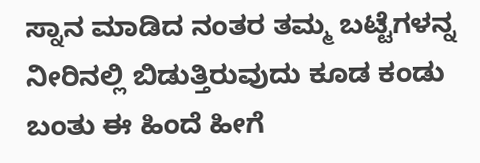ಸ್ನಾನ ಮಾಡಿದ ನಂತರ ತಮ್ಮ ಬಟ್ಟೆಗಳನ್ನ ನೀರಿನಲ್ಲಿ ಬಿಡುತ್ತಿರುವುದು ಕೂಡ ಕಂಡು ಬಂತು ಈ ಹಿಂದೆ ಹೀಗೆ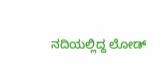ನದಿಯಲ್ಲಿದ್ದ ಲೋಡ್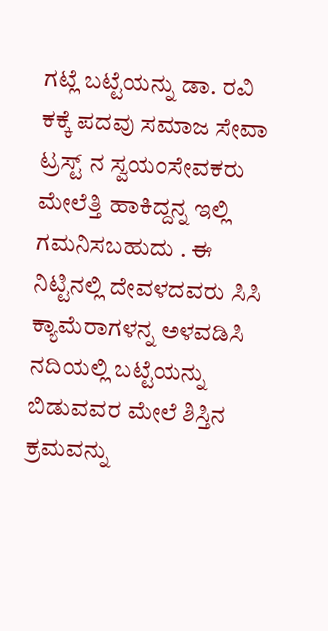ಗಟ್ಲೆ ಬಟ್ಟೆಯನ್ನು ಡಾ. ರವಿ ಕಕ್ಕೆ ಪದವು ಸಮಾಜ ಸೇವಾ ಟ್ರಸ್ಟ್ ನ ಸ್ವಯಂಸೇವಕರು ಮೇಲೆತ್ತಿ ಹಾಕಿದ್ದನ್ನ ಇಲ್ಲಿ ಗಮನಿಸಬಹುದು . ಈ ನಿಟ್ಟಿನಲ್ಲಿ ದೇವಳದವರು ಸಿಸಿ ಕ್ಯಾಮೆರಾಗಳನ್ನ ಅಳವಡಿಸಿ ನದಿಯಲ್ಲಿ ಬಟ್ಟೆಯನ್ನು ಬಿಡುವವರ ಮೇಲೆ ಶಿಸ್ತಿನ ಕ್ರಮವನ್ನು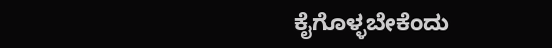ಕೈಗೊಳ್ಳಬೇಕೆಂದು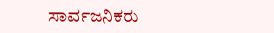ಸಾರ್ವಜನಿಕರು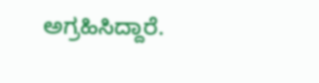ಅಗ್ರಹಿಸಿದ್ದಾರೆ.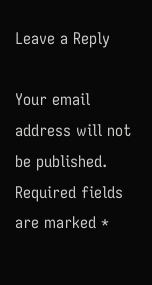Leave a Reply

Your email address will not be published. Required fields are marked *